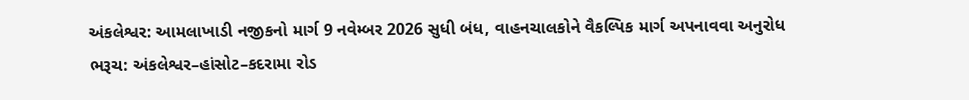અંકલેશ્વર: આમલાખાડી નજીકનો માર્ગ 9 નવેમ્બર 2026 સુધી બંધ, વાહનચાલકોને વૈકલ્પિક માર્ગ અપનાવવા અનુરોધ
ભરૂચ: અંકલેશ્વર–હાંસોટ–કદરામા રોડ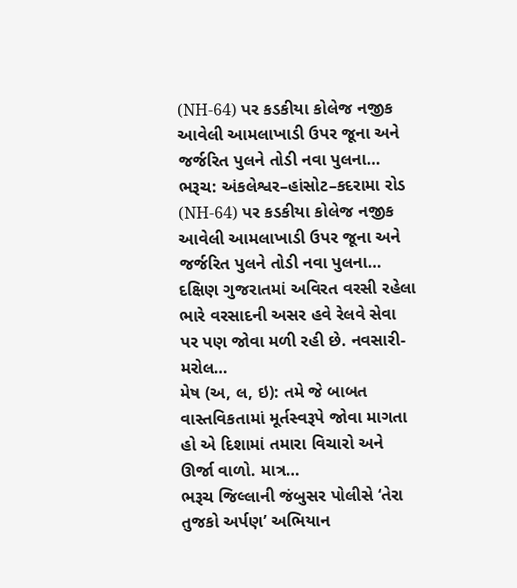(NH-64) પર કડકીયા કોલેજ નજીક આવેલી આમલાખાડી ઉપર જૂના અને જર્જરિત પુલને તોડી નવા પુલના…
ભરૂચ: અંકલેશ્વર–હાંસોટ–કદરામા રોડ (NH-64) પર કડકીયા કોલેજ નજીક આવેલી આમલાખાડી ઉપર જૂના અને જર્જરિત પુલને તોડી નવા પુલના…
દક્ષિણ ગુજરાતમાં અવિરત વરસી રહેલા ભારે વરસાદની અસર હવે રેલવે સેવા પર પણ જોવા મળી રહી છે. નવસારી-મરોલ…
મેષ (અ, લ, ઇ): તમે જે બાબત વાસ્તવિકતામાં મૂર્તસ્વરૂપે જોવા માગતા હો એ દિશામાં તમારા વિચારો અને ઊર્જા વાળો. માત્ર…
ભરૂચ જિલ્લાની જંબુસર પોલીસે ‘તેરા તુજકો અર્પણ’ અભિયાન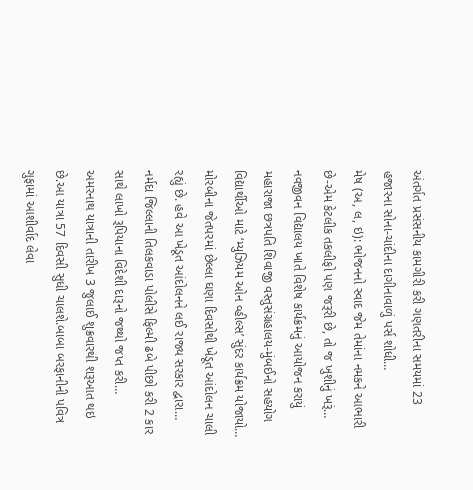અંતર્ગત પ્રસંસનીય કામગીરી કરી ગણતરીના સમયમાં 23 હજારના સોના-ચાંદીના દાગીનાવાળું પર્સ શોધી…
મેષ (અ, લ, ઇ): ભોજનનો સ્વાદ જેમ તેમાંના નમકને આભારી છે-એમ કેટલીક તકલીફો પણ જરૂરી છે, તો જ ખુશીનું ખરૂં…
નવજીવન વિદ્યાલય ખાતે વિશેષ કાર્યક્રમનું આયોજન કરાયું મહારાજા છત્રપતિ શિવાજી વસ્તુસંગ્રહાલય-મુંબઈનો સહયોગ વિદ્યાર્થીઓ માટે ‘મ્યુઝિયમ ઓન વ્હીલ્સ’ સુંદર કાર્યક્રમ યોજાયો…
મોરબીના જેતપરમાં છેલ્લા ઘણા દિવસોથી ખેડૂત આંદોલન ચાલી રહ્યું છે. હવે આ ખેડૂત આંદોલનને લઈ રાજ્ય સરકાર દ્વારા…
નર્મદા જિલ્લાની તિલકવાડા પોલીસે ફિલ્મી ઢબે પીછો કરી 2 કાર સાથે લાખો રૂપિયાના વિદેશી દારૂનો જથ્થો જપ્ત કરી…
અમરનાથ યાત્રાની તારીખ 3 જુલાઈ શુક્રવારથી શરૂઆત થઇ છે.આ યાત્રા 57 દિવસી સુધી ચાલશે.બાબા બરફાનીની પવિત્ર ગુફામાં આશીર્વાદ લેવા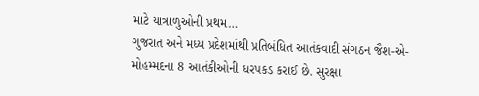માટે યાત્રાળુઓની પ્રથમ…
ગુજરાત અને મધ્ય પ્રદેશમાંથી પ્રતિબંધિત આતંકવાદી સંગઠન જૈશ-એ-મોહમ્મદના 8 આતંકીઓની ધરપકડ કરાઈ છે. સુરક્ષા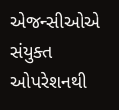એજન્સીઓએ સંયુક્ત ઓપરેશનથી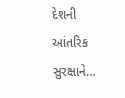દેશની આંતરિક સુરક્ષાને…